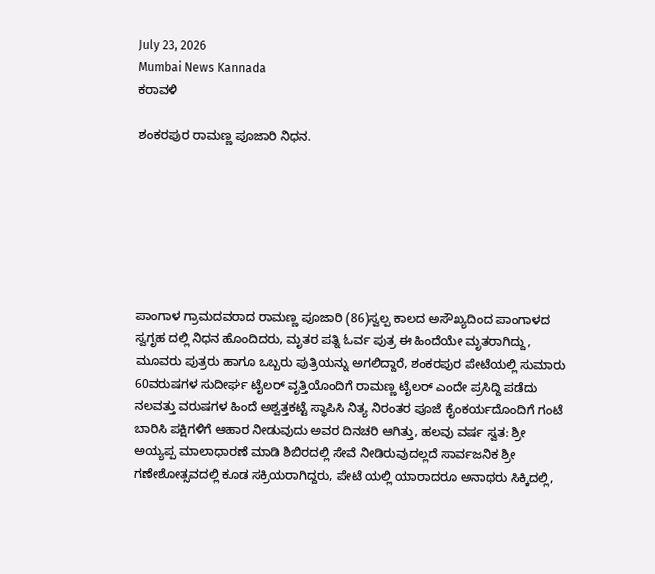July 23, 2026
Mumbai News Kannada
ಕರಾವಳಿ

ಶಂಕರಪುರ ರಾಮಣ್ಣ ಪೂಜಾರಿ ನಿಧನ.







ಪಾಂಗಾಳ ಗ್ರಾಮದವರಾದ ರಾಮಣ್ಣ ಪೂಜಾರಿ (86)ಸ್ವಲ್ಪ ಕಾಲದ ಅಸೌಖ್ಯದಿಂದ ಪಾಂಗಾಳದ ಸ್ವಗೃಹ ದಲ್ಲಿ ನಿಧನ ಹೊಂದಿದರು, ಮೃತರ ಪತ್ನಿ ಓರ್ವ ಪುತ್ರ ಈ ಹಿಂದೆಯೇ ಮೃತರಾಗಿದ್ದು, ಮೂವರು ಪುತ್ರರು ಹಾಗೂ ಒಬ್ಬರು ಪುತ್ರಿಯನ್ನು ಅಗಲಿದ್ದಾರೆ, ಶಂಕರಪುರ ಪೇಟೆಯಲ್ಲಿ ಸುಮಾರು 60ವರುಷಗಳ ಸುದೀರ್ಘ ಟೈಲರ್ ವೃತ್ತಿಯೊಂದಿಗೆ ರಾಮಣ್ಣ ಟೈಲರ್ ಎಂದೇ ಪ್ರಸಿದ್ದಿ ಪಡೆದು ನಲವತ್ತು ವರುಷಗಳ ಹಿಂದೆ ಅಶ್ವತ್ತಕಟ್ಟೆ ಸ್ಥಾಪಿಸಿ ನಿತ್ಯ ನಿರಂತರ ಪೂಜೆ ಕೈಂಕರ್ಯದೊಂದಿಗೆ ಗಂಟೆ ಬಾರಿಸಿ ಪಕ್ಷಿಗಳಿಗೆ ಆಹಾರ ನೀಡುವುದು ಅವರ ದಿನಚರಿ ಆಗಿತ್ತು, ಹಲವು ವರ್ಷ ಸ್ವತ: ಶ್ರೀ ಅಯ್ಯಪ್ಪ ಮಾಲಾಧಾರಣೆ ಮಾಡಿ ಶಿಬಿರದಲ್ಲಿ ಸೇವೆ ನೀಡಿರುವುದಲ್ಲದೆ ಸಾರ್ವಜನಿಕ ಶ್ರೀ ಗಣೇಶೋತ್ಸವದಲ್ಲಿ ಕೂಡ ಸಕ್ರಿಯರಾಗಿದ್ದರು, ಪೇಟೆ ಯಲ್ಲಿ ಯಾರಾದರೂ ಅನಾಥರು ಸಿಕ್ಕಿದಲ್ಲಿ,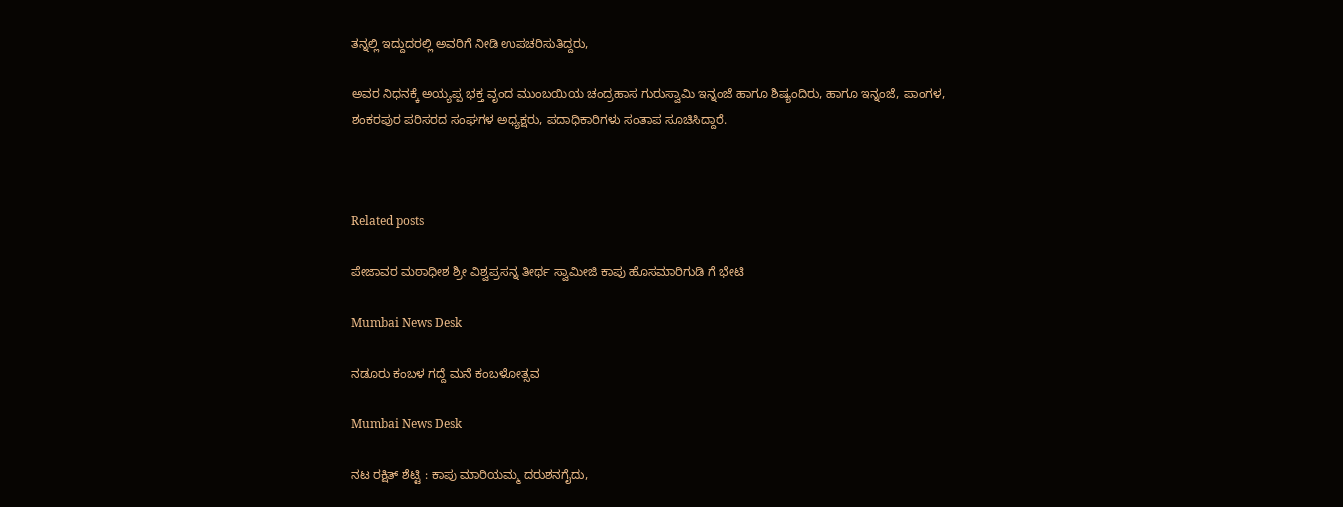ತನ್ನಲ್ಲಿ ಇದ್ದುದರಲ್ಲಿ ಅವರಿಗೆ ನೀಡಿ ಉಪಚರಿಸುತಿದ್ದರು,

ಅವರ ನಿಧನಕ್ಕೆ ಅಯ್ಯಪ್ಪ ಭಕ್ತ ವೃಂದ ಮುಂಬಯಿಯ ಚಂದ್ರಹಾಸ ಗುರುಸ್ವಾಮಿ ಇನ್ನಂಜೆ ಹಾಗೂ ಶಿಷ್ಯಂದಿರು, ಹಾಗೂ ಇನ್ನಂಜೆ, ಪಾಂಗಳ, ಶಂಕರಪುರ ಪರಿಸರದ ಸಂಘಗಳ ಅಧ್ಯಕ್ಷರು, ಪದಾಧಿಕಾರಿಗಳು ಸಂತಾಪ ಸೂಚಿಸಿದ್ದಾರೆ.



Related posts

ಪೇಜಾವರ ಮಠಾಧೀಶ ಶ್ರೀ ವಿಶ್ವಪ್ರಸನ್ನ ತೀರ್ಥ ಸ್ವಾಮೀಜಿ ಕಾಪು ಹೊಸಮಾರಿಗುಡಿ ಗೆ ಭೇಟಿ

Mumbai News Desk

ನಡೂರು ಕಂಬಳ ಗದ್ದೆ ಮನೆ ಕಂಬಳೋತ್ಸವ

Mumbai News Desk

ನಟ ರಕ್ಷಿತ್ ಶೆಟ್ಟಿ : ಕಾಪು ಮಾರಿಯಮ್ಮ ದರುಶನಗೈದು,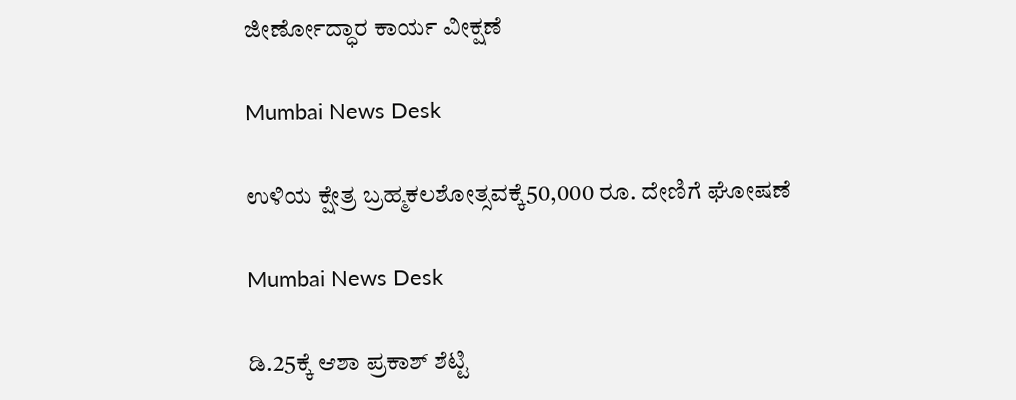ಜೀರ್ಣೋದ್ಧಾರ ಕಾರ್ಯ ವೀಕ್ಷಣೆ

Mumbai News Desk

ಉಳಿಯ ಕ್ಷೇತ್ರ ಬ್ರಹ್ಮಕಲಶೋತ್ಸವಕ್ಕೆ50,000 ರೂ. ದೇಣಿಗೆ ಘೋಷಣೆ

Mumbai News Desk

ಡಿ.25ಕ್ಕೆ ಆಶಾ ಪ್ರಕಾಶ್ ಶೆಟ್ಟಿ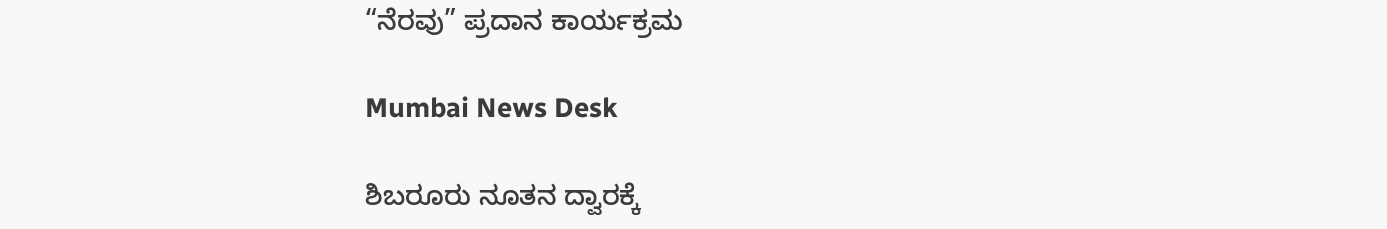“ನೆರವು” ಪ್ರದಾನ ಕಾರ್ಯಕ್ರಮ

Mumbai News Desk

ಶಿಬರೂರು ನೂತನ ದ್ವಾರಕ್ಕೆ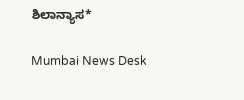ಶಿಲಾನ್ಯಾಸ*

Mumbai News Desk